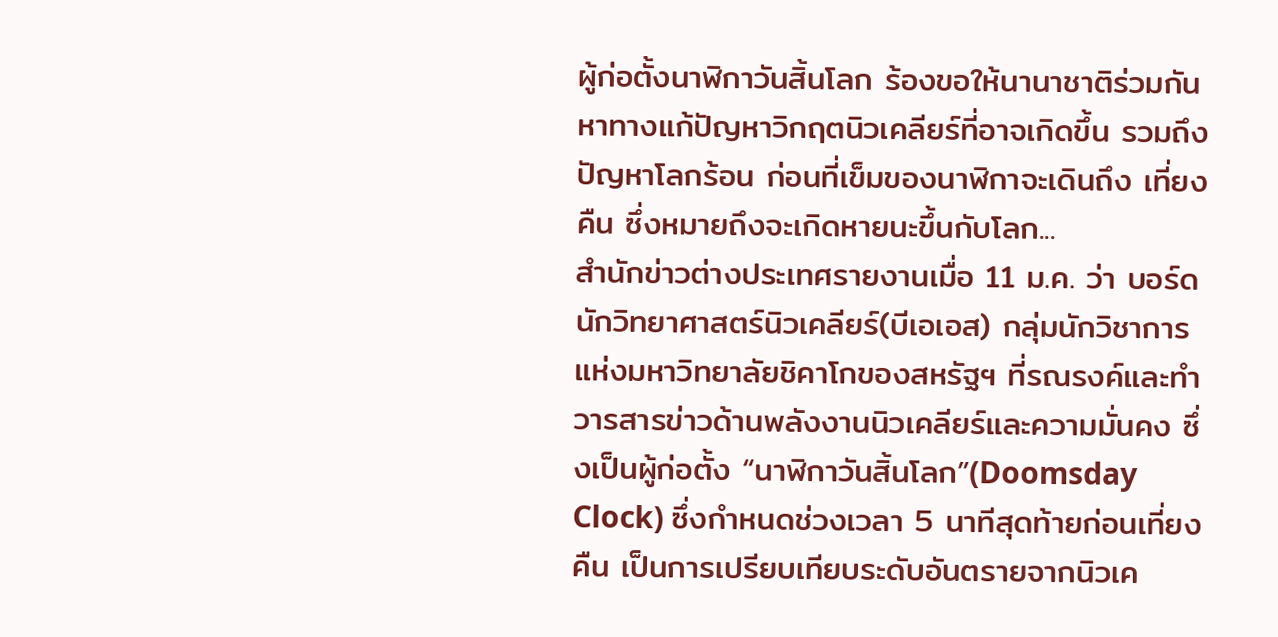ผู้ก่อตั้งนาฬิกาวันสิ้นโลก ร้องขอให้นานาชาติร่วมกันหาทางแก้ปัญหาวิกฤตนิวเคลียร์ที่อาจเกิดขึ้น รวมถึงปัญหาโลกร้อน ก่อนที่เข็มของนาฬิกาจะเดินถึง เที่ยงคืน ซึ่งหมายถึงจะเกิดหายนะขึ้นกับโลก...
สำนักข่าวต่างประเทศรายงานเมื่อ 11 ม.ค. ว่า บอร์ดนักวิทยาศาสตร์นิวเคลียร์(บีเอเอส) กลุ่มนักวิชาการแห่งมหาวิทยาลัยชิคาโกของสหรัฐฯ ที่รณรงค์และทำวารสารข่าวด้านพลังงานนิวเคลียร์และความมั่นคง ซึ่งเป็นผู้ก่อตั้ง “นาฬิกาวันสิ้นโลก”(Doomsday Clock) ซึ่งกำหนดช่วงเวลา 5 นาทีสุดท้ายก่อนเที่ยงคืน เป็นการเปรียบเทียบระดับอันตรายจากนิวเค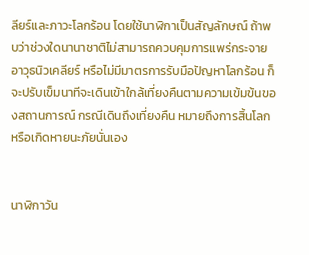ลียร์และภาวะโลกร้อน โดยใช้นาฬิกาเป็นสัญลักษณ์ ถ้าพบว่าช่วงใดนานาชาติไม่สามารถควบคุมการแพร่กระจายอาวุธนิวเคลียร์ หรือไม่มีมาตรการรับมือปัญหาโลกร้อน ก็จะปรับเข็มนาทีจะเดินเข้าใกล้เที่ยงคืนตามความเข้มข้นของสถานการณ์ กรณีเดินถึงเที่ยงคืน หมายถึงการสิ้นโลกหรือเกิดหายนะภัยนั่นเอง


นาฬิกาวัน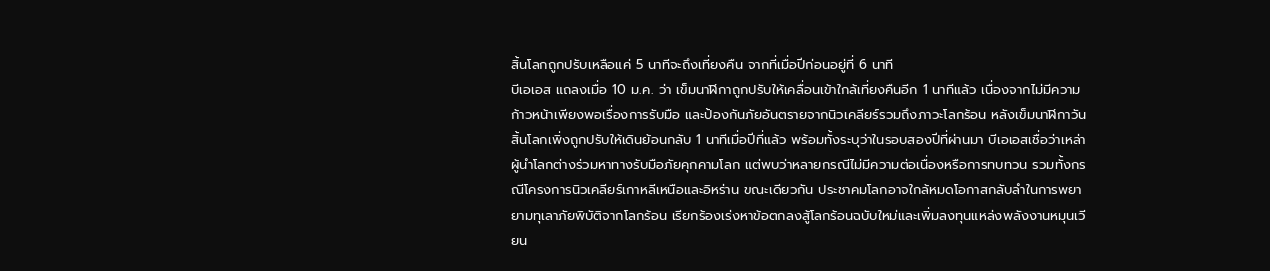สิ้นโลกถูกปรับเหลือแค่ 5 นาทีจะถึงเที่ยงคืน จากที่เมื่อปีก่อนอยู่ที่ 6 นาที
บีเอเอส แถลงเมื่อ 10 ม.ค. ว่า เข็มนาฬิกาถูกปรับให้เคลื่อนเข้าใกล้เที่ยงคืนอีก 1 นาทีแล้ว เนื่องจากไม่มีความก้าวหน้าเพียงพอเรื่องการรับมือ และป้องกันภัยอันตรายจากนิวเคลียร์รวมถึงภาวะโลกร้อน หลังเข็มนาฬิกาวันสิ้นโลกเพิ่งถูกปรับให้เดินย้อนกลับ 1 นาทีเมื่อปีที่แล้ว พร้อมทั้งระบุว่าในรอบสองปีที่ผ่านมา บีเอเอสเชื่อว่าเหล่าผู้นำโลกต่างร่วมหาทางรับมือภัยคุกคามโลก แต่พบว่าหลายกรณีไม่มีความต่อเนื่องหรือการทบทวน รวมทั้งกรณีโครงการนิวเคลียร์เกาหลีเหนือและอิหร่าน ขณะเดียวกัน ประชาคมโลกอาจใกล้หมดโอกาสกลับลำในการพยายามทุเลาภัยพิบัติจากโลกร้อน เรียกร้องเร่งหาข้อตกลงสู้โลกร้อนฉบับใหม่และเพิ่มลงทุนแหล่งพลังงานหมุนเวียน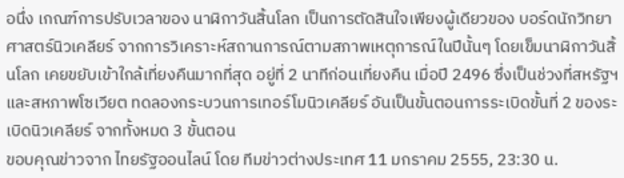อนึ่ง เกณฑ์การปรับเวลาของ นาฬิกาวันสิ้นโลก เป็นการตัดสินใจเพียงผู้เดียวของ บอร์ดนักวิทยาศาสตร์นิวเคลียร์ จากการวิเคราะห์สถานการณ์ตามสภาพเหตุการณ์ในปีนั้นๆ โดยเข็มนาฬิกาวันสิ้นโลก เคยขยับเข้าใกล้เที่ยงคืนมากที่สุด อยู่ที่ 2 นาทีก่อนเที่ยงคืน เมื่อปี 2496 ซึ่งเป็นช่วงที่สหรัฐฯและสหภาพโซเวียต ทดลองกระบวนการเทอร์โมนิวเคลียร์ อันเป็นขั้นตอนการระเบิดขั้นที่ 2 ของระเบิดนิวเคลียร์ จากทั้งหมด 3 ขั้นตอน
ขอบคุณข่าวจาก ไทยรัฐออนไลน์ โดย ทีมข่าวต่างประเทศ 11 มกราคม 2555, 23:30 น.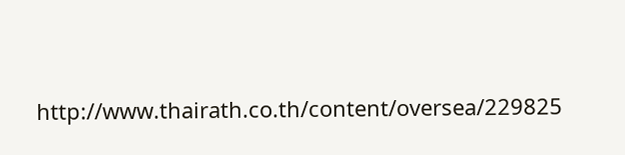http://www.thairath.co.th/content/oversea/229825